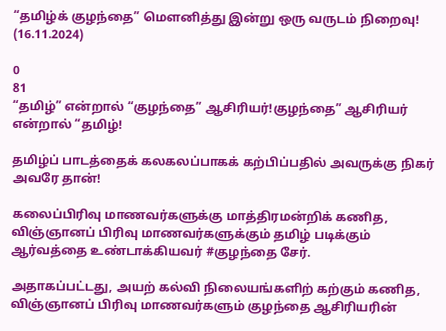“தமிழ்க் குழந்தை” மௌனித்து இன்று ஒரு வருடம் நிறைவு! (16.11.2024)

0
81
“தமிழ்” என்றால் “குழந்தை” ஆசிரியர்!குழந்தை” ஆசிரியர் என்றால் “தமிழ்!

தமிழ்ப் பாடத்தைக் கலகலப்பாகக் கற்பிப்பதில் அவருக்கு நிகர் அவரே தான்!

கலைப்பிரிவு மாணவர்களுக்கு மாத்திரமன்றிக் கணித, விஞ்ஞானப் பிரிவு மாணவர்களுக்கும் தமிழ் படிக்கும் ஆர்வத்தை உண்டாக்கியவர் #குழந்தை சேர்.

அதாகப்பட்டது, அயற் கல்வி நிலையங்களிற் கற்கும் கணித, விஞ்ஞானப் பிரிவு மாணவர்களும் குழந்தை ஆசிரியரின்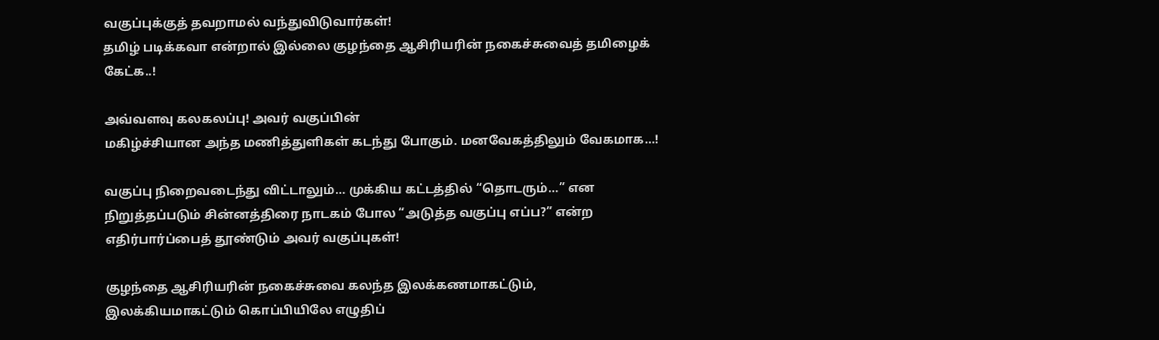வகுப்புக்குத் தவறாமல் வந்துவிடுவார்கள்!
தமிழ் படிக்கவா என்றால் இல்லை குழந்தை ஆசிரியரின் நகைச்சுவைத் தமிழைக் கேட்க..!

அவ்வளவு கலகலப்பு! அவர் வகுப்பின்
மகிழ்ச்சியான அந்த மணித்துளிகள் கடந்து போகும். மனவேகத்திலும் வேகமாக…!

வகுப்பு நிறைவடைந்து விட்டாலும்… முக்கிய கட்டத்தில் “தொடரும்…” என நிறுத்தப்படும் சின்னத்திரை நாடகம் போல “அடுத்த வகுப்பு எப்ப?” என்ற எதிர்பார்ப்பைத் தூண்டும் அவர் வகுப்புகள்!

குழந்தை ஆசிரியரின் நகைச்சுவை கலந்த இலக்கணமாகட்டும், இலக்கியமாகட்டும் கொப்பியிலே எழுதிப்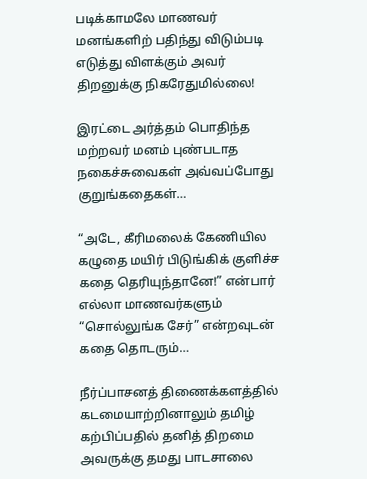படிக்காமலே மாணவர் மனங்களிற் பதிந்து விடும்படி எடுத்து விளக்கும் அவர் திறனுக்கு நிகரேதுமில்லை!

இரட்டை அர்த்தம் பொதிந்த மற்றவர் மனம் புண்படாத நகைச்சுவைகள் அவ்வப்போது குறுங்கதைகள்…

“அடே, கீரிமலைக் கேணியில கழுதை மயிர் பிடுங்கிக் குளிச்ச கதை தெரியுந்தானே!” என்பார் எல்லா மாணவர்களும் “சொல்லுங்க சேர்” என்றவுடன் கதை தொடரும்…

நீர்ப்பாசனத் திணைக்களத்தில் கடமையாற்றினாலும் தமிழ் கற்பிப்பதில் தனித் திறமை அவருக்கு தமது பாடசாலை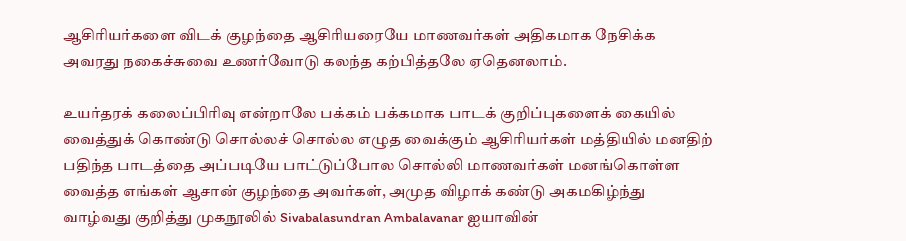ஆசிரியர்களை விடக் குழந்தை ஆசிரியரையே மாணவர்கள் அதிகமாக நேசிக்க அவரது நகைச்சுவை உணர்வோடு கலந்த கற்பித்தலே ஏதெனலாம்.

உயர்தரக் கலைப்பிரிவு என்றாலே பக்கம் பக்கமாக பாடக் குறிப்புகளைக் கையில் வைத்துக் கொண்டு சொல்லச் சொல்ல எழுத வைக்கும் ஆசிரியர்கள் மத்தியில் மனதிற் பதிந்த பாடத்தை அப்படியே பாட்டுப்போல சொல்லி மாணவர்கள் மனங்கொள்ள வைத்த எங்கள் ஆசான் குழந்தை அவர்கள், அமுத விழாக் கண்டு அகமகிழ்ந்து வாழ்வது குறித்து முகநூலில் Sivabalasundran Ambalavanar ஐயாவின்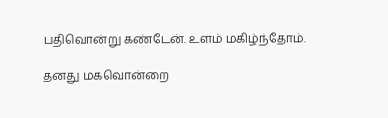பதிவொன்று கண்டேன். உளம் மகிழ்ந்தோம்.

தனது மகவொன்றை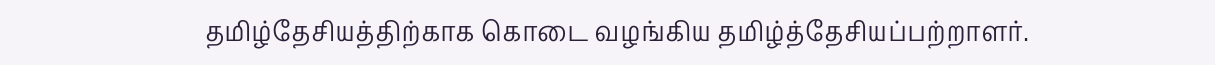தமிழ்தேசியத்திற்காக கொடை வழங்கிய தமிழ்த்தேசியப்பற்றாளர்.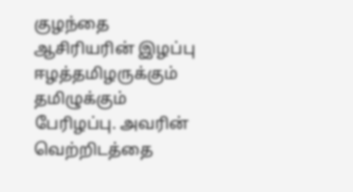குழந்தை ஆசிரியரின் இழப்பு ஈழத்தமிழருக்கும் தமிழுக்கும் பேரிழப்பு. அவரின் வெற்றிடத்தை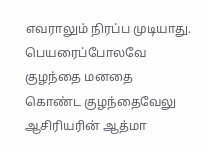எவராலும் நிரப்ப முடியாது. பெயரைப்போலவே குழந்தை மனதை கொண்ட குழந்தைவேலு ஆசிரியரின் ஆத்மா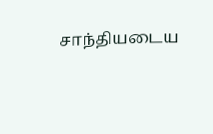சாந்தியடைய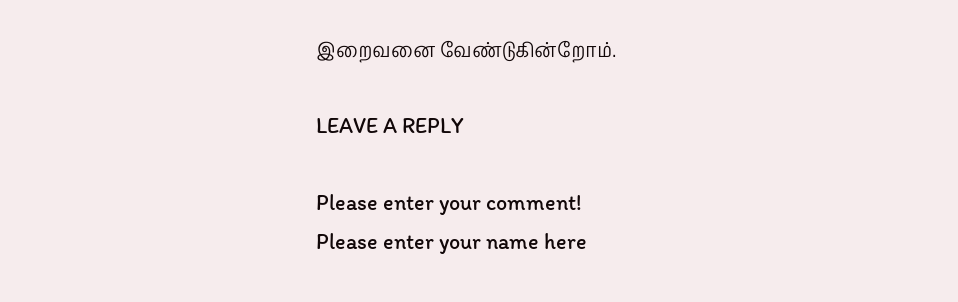இறைவனை வேண்டுகின்றோம்.

LEAVE A REPLY

Please enter your comment!
Please enter your name here